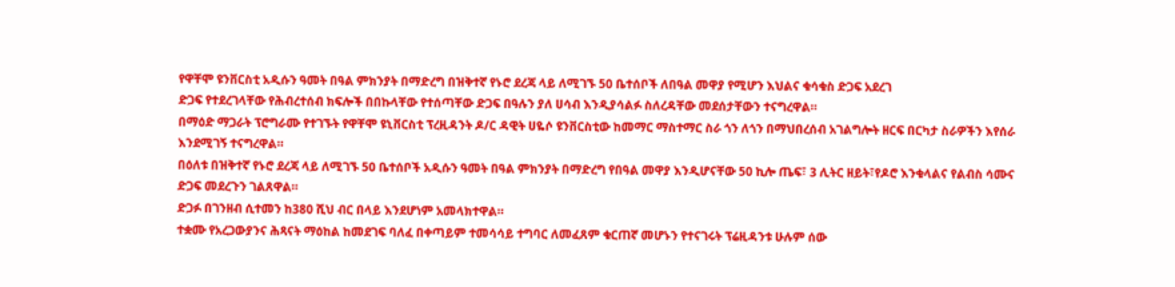የዋቸሞ ዩንቨርስቲ አዲሱን ዓመት በዓል ምክንያት በማድረግ በዝቅተኛ የኑሮ ደረጃ ላይ ለሚገኙ 50 ቤተሰቦች ለበዓል መዋያ የሚሆን እህልና ቁሳቁስ ድጋፍ አደረገ
ድጋፍ የተደረገላቸው የሕብረተሰብ ክፍሎች በበኩላቸው የተሰጣቸው ድጋፍ በዓሉን ያለ ሀሳብ እንዲያሳልፉ ስለረዳቸው መደሰታቸውን ተናግረዋል።
በማዕድ ማጋራት ፕሮግራሙ የተገኙት የዋቸሞ ዩኒቨርስቲ ፕረዚዳንት ዶ/ር ዳዊት ሀዬሶ ዩንቨርስቲው ከመማር ማስተማር ስራ ጎን ለጎን በማህበረሰብ አገልግሎት ዘርፍ በርካታ ስራዎችን እየሰራ እንደሚገኝ ተናግረዋል።
በዕለቱ በዝቅተኛ የኑሮ ደረጃ ላይ ለሚገኙ 50 ቤተሰቦች አዲሱን ዓመት በዓል ምክንያት በማድረግ የበዓል መዋያ እንዲሆናቸው 50 ኪሎ ጤፍ፣ 3 ሊትር ዘይት፣የዶሮ እንቁላልና የልብስ ሳሙና ድጋፍ መደረጉን ገልጸዋል።
ድጋፉ በገንዘብ ሲተመን ከ380 ሺህ ብር በላይ እንደሆነም አመላክተዋል።
ተቋሙ የአረጋውያንና ሕጻናት ማዕከል ከመደገፍ ባለፈ በቀጣይም ተመሳሳይ ተግባር ለመፈጸም ቁርጠኛ መሆኑን የተናገሩት ፕሬዚዳንቱ ሁሉም ሰው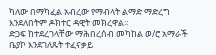ካለው በማካፈል አብረው የማብላት ልማድ ማድረግ እንደለበትም ዶክተር ዳዊት መክረዋል።
ድጋፍ ከተደረገላቸው ማሕበረሰብ መካከል ወ/ሮ አማራች ቤያኮ እንደገለጹት ተፈናቃይ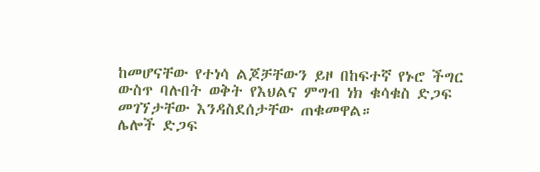ከመሆናቸው የተነሳ ልጆቻቸውን ይዞ በከፍተኛ የኑሮ ችግር ውስጥ ባሉበት ወቅት የእህልና ምግብ ነክ ቁሳቁስ ድጋፍ መገኘታቸው እንዳስደሰታቸው ጠቁመዋል።
ሌሎች ድጋፍ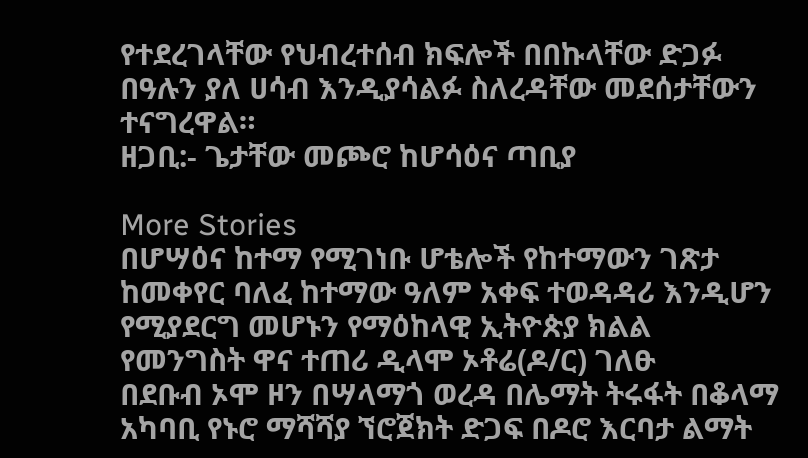የተደረገላቸው የህብረተሰብ ክፍሎች በበኩላቸው ድጋፉ በዓሉን ያለ ሀሳብ እንዲያሳልፉ ስለረዳቸው መደሰታቸውን ተናግረዋል።
ዘጋቢ:- ጌታቸው መጮሮ ከሆሳዕና ጣቢያ

More Stories
በሆሣዕና ከተማ የሚገነቡ ሆቴሎች የከተማውን ገጽታ ከመቀየር ባለፈ ከተማው ዓለም አቀፍ ተወዳዳሪ እንዲሆን የሚያደርግ መሆኑን የማዕከላዊ ኢትዮጵያ ክልል የመንግስት ዋና ተጠሪ ዲላሞ ኦቶሬ(ዶ/ር) ገለፁ
በደቡብ ኦሞ ዞን በሣላማጎ ወረዳ በሌማት ትሩፋት በቆላማ አካባቢ የኑሮ ማሻሻያ ኘሮጀክት ድጋፍ በዶሮ እርባታ ልማት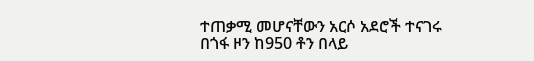ተጠቃሚ መሆናቸውን አርሶ አደሮች ተናገሩ
በጎፋ ዞን ከ950 ቶን በላይ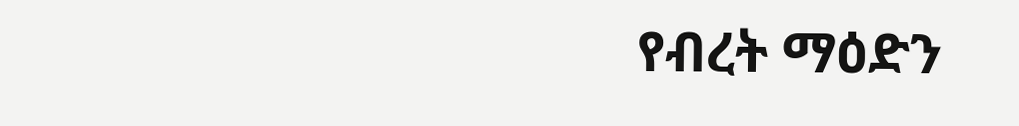የብረት ማዕድን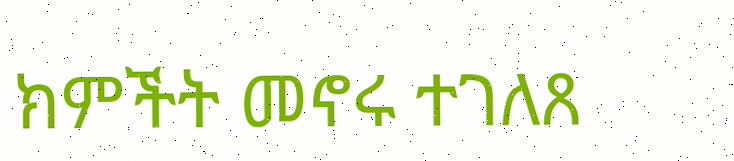ክምችት መኖሩ ተገለጸ